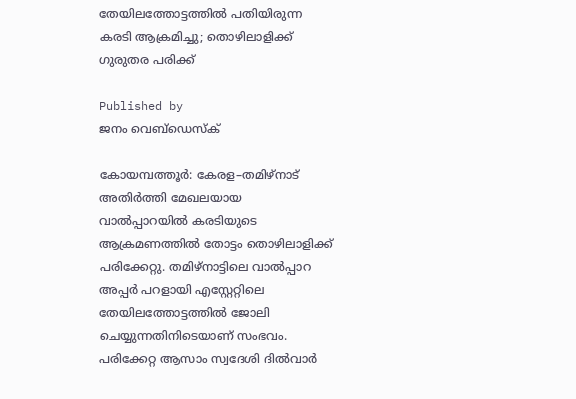തേയിലത്തോട്ടത്തിൽ പതിയിരുന്ന കരടി ആക്രമിച്ചു; തൊഴിലാളിക്ക് ഗുരുതര പരിക്ക്

Published by
ജനം വെബ്‌ഡെസ്ക്

കോയമ്പത്തൂർ: കേരള–തമിഴ്നാട് അതിർത്തി മേഖലയായ വാൽപ്പാറയിൽ കരടിയുടെ ആക്രമണത്തിൽ തോട്ടം തൊഴിലാളിക്ക് പരിക്കേറ്റു. തമിഴ്നാട്ടിലെ വാൽപ്പാറ അപ്പർ പറളായി എസ്റ്റേറ്റിലെ തേയിലത്തോട്ടത്തിൽ ജോലി ചെയ്യുന്നതിനിടെയാണ് സംഭവം. പരിക്കേറ്റ ആസാം സ്വദേശി ദിൽവാർ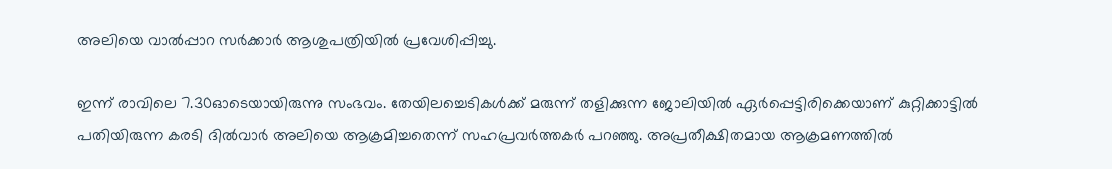അലിയെ വാൽപ്പാറ സർക്കാർ ആശുപത്രിയിൽ പ്രവേശിപ്പിച്ചു.

ഇന്ന് രാവിലെ 7.30ഓടെയായിരുന്നു സംഭവം. തേയിലച്ചെടികൾക്ക് മരുന്ന് തളിക്കുന്ന ജോലിയിൽ ഏർപ്പെട്ടിരിക്കെയാണ് കുറ്റിക്കാട്ടിൽ പതിയിരുന്ന കരടി ദിൽവാർ അലിയെ ആക്രമിച്ചതെന്ന് സഹപ്രവർത്തകർ പറഞ്ഞു. അപ്രതീക്ഷിതമായ ആക്രമണത്തിൽ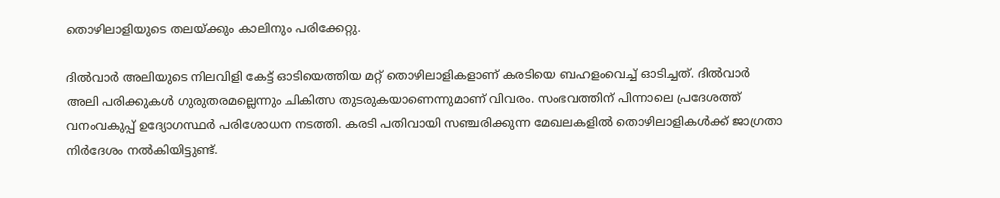തൊഴിലാളിയുടെ തലയ്‌ക്കും കാലിനും പരിക്കേറ്റു.

ദിൽവാർ അലിയുടെ നിലവിളി കേട്ട് ഓടിയെത്തിയ മറ്റ് തൊഴിലാളികളാണ് കരടിയെ ബഹളംവെച്ച് ഓടിച്ചത്. ദിൽവാർ അലി പരിക്കുകൾ ഗുരുതരമല്ലെന്നും ചികിത്സ തുടരുകയാണെന്നുമാണ് വിവരം. സംഭവത്തിന് പിന്നാലെ പ്രദേശത്ത് വനംവകുപ്പ് ഉദ്യോഗസ്ഥർ പരിശോധന നടത്തി. കരടി പതിവായി സഞ്ചരിക്കുന്ന മേഖലകളിൽ തൊഴിലാളികൾക്ക് ജാഗ്രതാ നിർദേശം നൽകിയിട്ടുണ്ട്.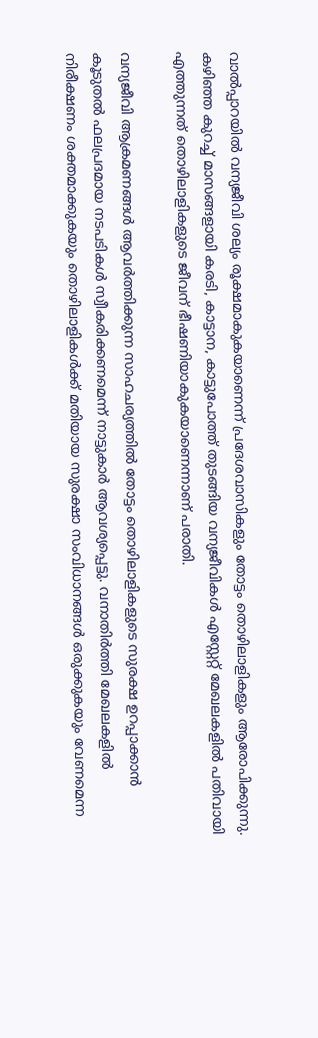വാൽപ്പാറയിൽ വന്യജീവി ശല്യം രൂക്ഷമാകുകയാണെന്ന് പ്രദേശവാസികളും തോട്ടം തൊഴിലാളികളും ആരോപിക്കുന്നു. കഴിഞ്ഞ കുറച്ച് മാസങ്ങളായി കരടി, കാട്ടാന, കാട്ടുപോത്ത് തുടങ്ങിയ വന്യജീവികൾ എസ്റ്റേറ്റ് മേഖലകളിൽ പതിവായി എത്തുന്നത് തൊഴിലാളികളുടെ ജീവന് ഭീഷണിയാകുകയാണെന്നാണ് പരാതി.

വന്യജീവി ആക്രമണങ്ങൾ ആവർത്തിക്കുന്ന സാഹചര്യത്തിൽ തോട്ടം തൊഴിലാളികളുടെ സുരക്ഷ ഉറപ്പാക്കാൻ കൂടുതൽ ഫലപ്രദമായ നടപടികൾ സ്വീകരിക്കണമെന്ന് നാട്ടുകാർ ആവശ്യപ്പെട്ടു. വനാതിർത്തി മേഖലകളിൽ നിരീക്ഷണം ശക്തമാക്കുകയും തൊഴിലാളികൾക്ക് മതിയായ സുരക്ഷാ സംവിധാനങ്ങൾ ഒരുക്കുകയും വേണമെന്ന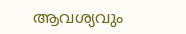ആവശ്യവും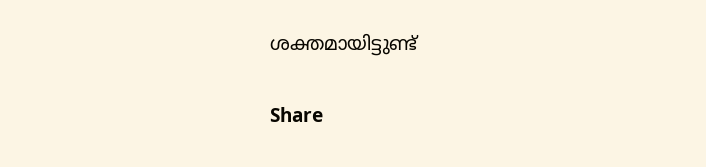ശക്തമായിട്ടുണ്ട്

Share